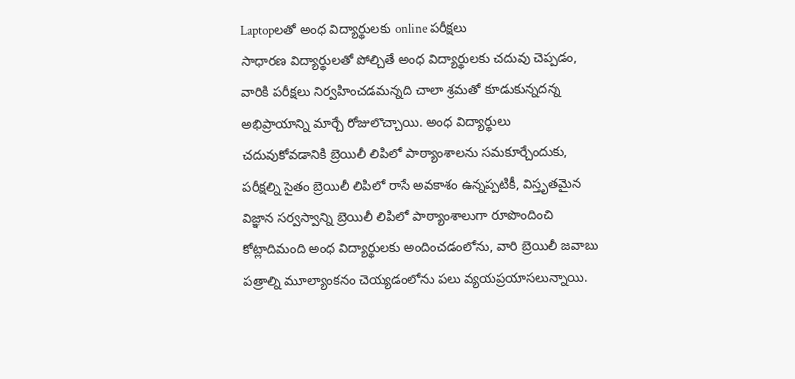Laptopలతో అంధ విద్యార్థులకు online పరీక్షలు
సాధారణ విద్యార్థులతో పోల్చితే అంధ విద్యార్థులకు చదువు చెప్పడం, వారికి పరీక్షలు నిర్వహించడమన్నది చాలా శ్రమతో కూడుకున్నదన్న అభిప్రాయాన్ని మార్చే రోజులొచ్చాయి. అంధ విద్యార్థులు చదువుకోవడానికి బ్రెయిలీ లిపిలో పాఠ్యాంశాలను సమకూర్చేందుకు, పరీక్షల్ని సైతం బ్రెయిలీ లిపిలో రాసే అవకాశం ఉన్నప్పటికీ, విస్తృతమైన విజ్ఞాన సర్వస్వాన్ని బ్రెయిలీ లిపిలో పాఠ్యాంశాలుగా రూపొందించి కోట్లాదిమంది అంధ విద్యార్థులకు అందించడంలోను, వారి బ్రెయిలీ జవాబు పత్రాల్ని మూల్యాంకనం చెయ్యడంలోను పలు వ్యయప్రయాసలున్నాయి.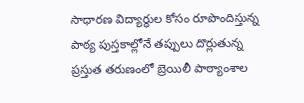సాధారణ విద్యార్థుల కోసం రూపొందిస్తున్న పాఠ్య పుస్తకాల్లోనే తప్పులు దొర్లుతున్న ప్రస్తుత తరుణంలో బ్రెయిలీ పాఠ్యాంశాల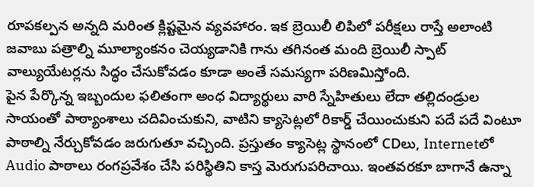రూపకల్పన అన్నది మరింత క్లిష్టమైన వ్యవహారం. ఇక బ్రెయిలీ లిపిలో పరీక్షలు రాస్తే అలాంటి జవాబు పత్రాల్ని మూల్యాంకనం చెయ్యడానికి గాను తగినంత మంది బ్రెయిలీ స్పాట్ వాల్యుయేటర్లను సిద్ధం చేసుకోవడం కూడా అంతే సమస్యగా పరిణమిస్తోంది.
పైన పేర్కొన్న ఇబ్బందుల ఫలితంగా అంధ విద్యార్థులు వారి స్నేహితులు లేదా తల్లిదండ్రుల సాయంతో పాఠ్యాంశాలు చదివించుకుని, వాటిని క్యాసెట్లలో రికార్డ్ చేయించుకుని పదే పదే వింటూ పాఠాల్ని నేర్చుకోవడం జరుగుతూ వచ్చింది. ప్రస్తుతం క్యాసెట్ల స్థానంలో CDలు, Internetలో Audio పాఠాలు రంగప్రవేశం చేసి పరిస్థితిని కాస్త మెరుగుపరిచాయి. ఇంతవరకూ బాగానే ఉన్నా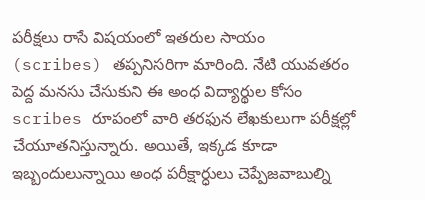పరీక్షలు రాసే విషయంలో ఇతరుల సాయం (scribes) తప్పనిసరిగా మారింది. నేటి యువతరం పెద్ద మనసు చేసుకుని ఈ అంధ విద్యార్థుల కోసం scribes రూపంలో వారి తరఫున లేఖకులుగా పరీక్షల్లో చేయూతనిస్తున్నారు. అయితే, ఇక్కడ కూడా ఇబ్బందులున్నాయి అంధ పరీక్షార్ధులు చెప్పేజవాబుల్ని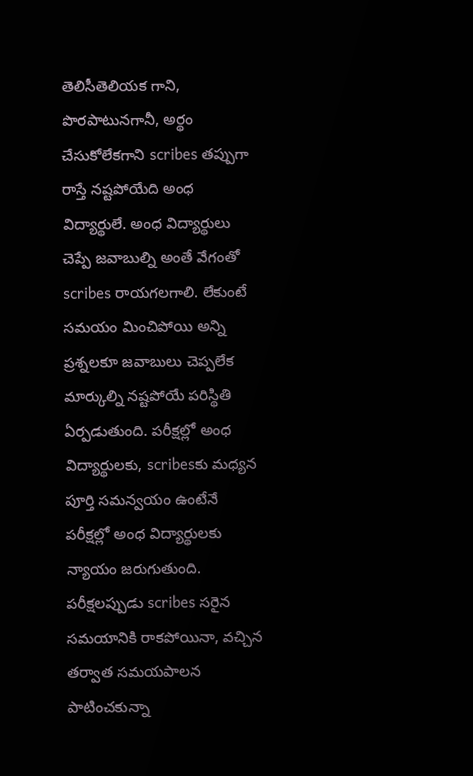తెలిసీతెలియక గాని, పొరపాటునగానీ, అర్థం చేసుకోలేకగాని scribes తప్పుగా రాస్తే నష్టపోయేది అంధ విద్యార్థులే. అంధ విద్యార్థులు చెప్పే జవాబుల్ని అంతే వేగంతో scribes రాయగలగాలి. లేకుంటే సమయం మించిపోయి అన్ని ప్రశ్నలకూ జవాబులు చెప్పలేక మార్కుల్ని నష్టపోయే పరిస్థితి ఏర్పడుతుంది. పరీక్షల్లో అంధ విద్యార్థులకు, scribesకు మధ్యన పూర్తి సమన్వయం ఉంటేనే పరీక్షల్లో అంధ విద్యార్థులకు న్యాయం జరుగుతుంది. పరీక్షలప్పుడు scribes సరైన సమయానికి రాకపోయినా, వచ్చిన తర్వాత సమయపాలన పాటించకున్నా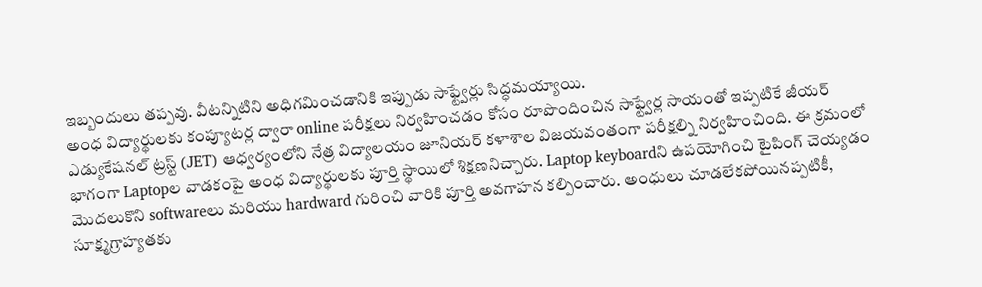ఇబ్బందులు తప్పవు. వీటన్నిటిని అధిగమించడానికి ఇప్పుడు సాఫ్ట్వేర్లు సిద్ధమయ్యాయి.
అంధ విద్యార్థులకు కంప్యూటర్ల ద్వారా online పరీక్షలు నిర్వహించడం కోసం రూపొందించిన సాఫ్ట్వేర్ల సాయంతో ఇప్పటికే జీయర్ ఎడ్యుకేషనల్ ట్రస్ట్ (JET) ఆధ్వర్యంలోని నేత్ర విద్యాలయం జూనియర్ కళాశాల విజయవంతంగా పరీక్షల్ని నిర్వహించింది. ఈ క్రమంలో భాగంగా Laptopల వాడకంపై అంధ విద్యార్థులకు పూర్తి స్థాయిలో శిక్షణనిచ్చారు. Laptop keyboardని ఉపయోగించి టైపింగ్ చెయ్యడం మొదలుకొని softwareలు మరియు hardward గురించి వారికి పూర్తి అవగాహన కల్పించారు. అంధులు చూడలేకపోయినప్పటికీ, సూక్ష్మగ్రాహ్యతకు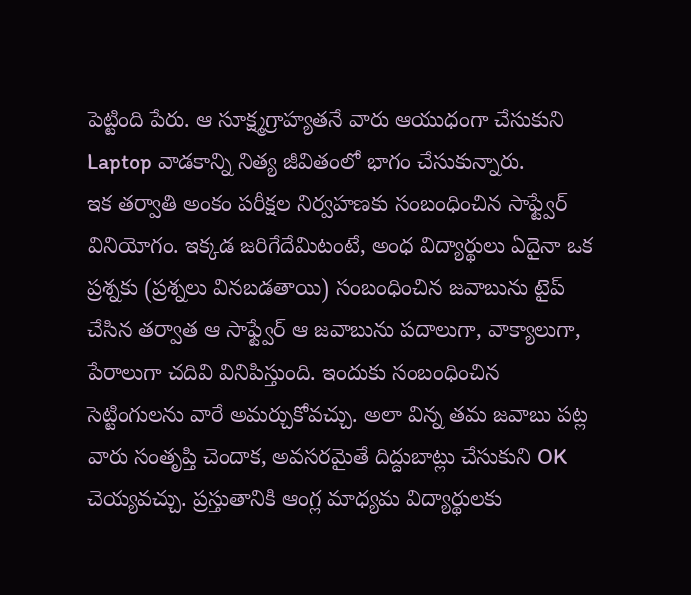పెట్టింది పేరు. ఆ సూక్ష్మగ్రాహ్యతనే వారు ఆయుధంగా చేసుకుని Laptop వాడకాన్ని నిత్య జీవితంలో భాగం చేసుకున్నారు.
ఇక తర్వాతి అంకం పరీక్షల నిర్వహణకు సంబంధించిన సాఫ్ట్వేర్ వినియోగం. ఇక్కడ జరిగేదేమిటంటే, అంధ విద్యార్థులు ఏదైనా ఒక ప్రశ్నకు (ప్రశ్నలు వినబడతాయి) సంబంధించిన జవాబును టైప్ చేసిన తర్వాత ఆ సాఫ్ట్వేర్ ఆ జవాబును పదాలుగా, వాక్యాలుగా, పేరాలుగా చదివి వినిపిస్తుంది. ఇందుకు సంబంధించిన సెట్టింగులను వారే అమర్చుకోవచ్చు. అలా విన్న తమ జవాబు పట్ల వారు సంతృప్తి చెందాక, అవసరమైతే దిద్దుబాట్లు చేసుకుని OK చెయ్యవచ్చు. ప్రస్తుతానికి ఆంగ్ల మాధ్యమ విద్యార్థులకు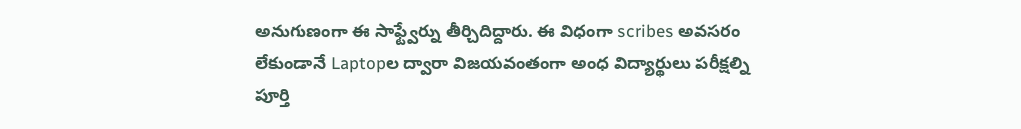అనుగుణంగా ఈ సాఫ్ట్వేర్ను తీర్చిదిద్దారు. ఈ విధంగా scribes అవసరం లేకుండానే Laptopల ద్వారా విజయవంతంగా అంధ విద్యార్థులు పరీక్షల్ని పూర్తి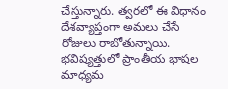చేస్తున్నారు. త్వరలో ఈ విధానం దేశవ్యాప్తంగా అమలు చేసే రోజులు రాబోతున్నాయి. భవిష్యత్తులో ప్రాంతీయ భాషల మాధ్యమ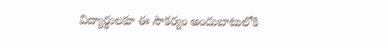విద్యార్థులకూ ఈ సౌకర్యం అందుబాటులోకి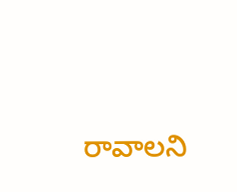రావాలని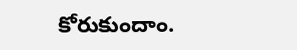కోరుకుందాం.